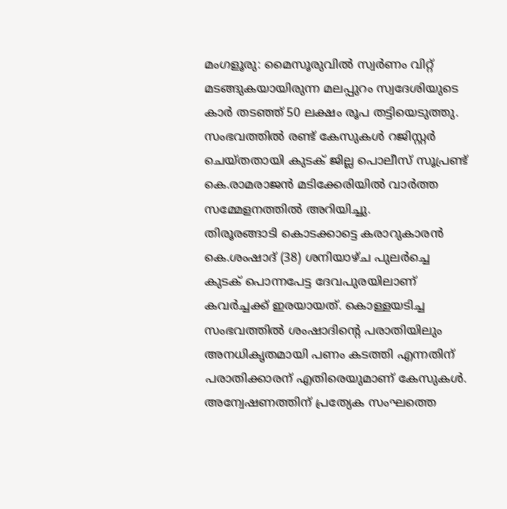മംഗളൂരു: മൈസൂരുവിൽ സ്വർണം വിറ്റ് മടങ്ങുകയായിരുന്ന മലപ്പുറം സ്വദേശിയുടെ കാർ തടഞ്ഞ് 50 ലക്ഷം രൂപ തട്ടിയെടുത്തു. സംഭവത്തിൽ രണ്ട് കേസുകൾ റജിസ്റ്റർ ചെയ്തതായി കുടക് ജില്ല പൊലീസ് സൂപ്രണ്ട് കെ.രാമരാജൻ മടിക്കേരിയിൽ വാർത്ത സമ്മേളനത്തിൽ അറിയിച്ചു.
തിരൂരങ്ങാടി കൊടക്കാട്ടെ കരാറുകാരൻ കെ.ശംഷാദ് (38) ശനിയാഴ്ച പുലർച്ചെ കുടക് പൊന്നപേട്ട ദേവപുരയിലാണ് കവർച്ചക്ക് ഇരയായത്. കൊള്ളയടിച്ച സംഭവത്തിൽ ശംഷാദിന്റെ പരാതിയിലും അനധികൃതമായി പണം കടത്തി എന്നതിന് പരാതിക്കാരന് എതിരെയുമാണ് കേസുകൾ.
അന്വേഷണത്തിന് പ്രത്യേക സംഘത്തെ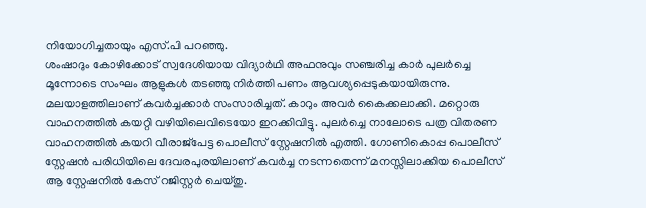നിയോഗിച്ചതായും എസ്.പി പറഞ്ഞു.
ശംഷാദും കോഴിക്കോട് സ്വദേശിയായ വിദ്യാർഥി അഫനുവും സഞ്ചരിച്ച കാർ പുലർച്ചെ മൂന്നോടെ സംഘം ആളുകൾ തടഞ്ഞു നിർത്തി പണം ആവശ്യപ്പെടുകയായിരുന്നു. മലയാളത്തിലാണ് കവർച്ചക്കാർ സംസാരിച്ചത്. കാറും അവർ കൈക്കലാക്കി. മറ്റൊരു വാഹനത്തിൽ കയറ്റി വഴിയിലെവിടെയോ ഇറക്കിവിട്ടു. പുലർച്ചെ നാലോടെ പത്ര വിതരണ വാഹനത്തിൽ കയറി വീരാജ്പേട്ട പൊലീസ് സ്റ്റേഷനിൽ എത്തി. ഗോണികൊപ്പ പൊലീസ് സ്റ്റേഷൻ പരിധിയിലെ ദേവരപുരയിലാണ് കവർച്ച നടന്നതെന്ന് മനസ്സിലാക്കിയ പൊലീസ് ആ സ്റ്റേഷനിൽ കേസ് റജിസ്റ്റർ ചെയ്തു.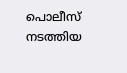പൊലീസ് നടത്തിയ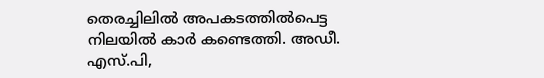തെരച്ചിലിൽ അപകടത്തിൽപെട്ട നിലയിൽ കാർ കണ്ടെത്തി. അഡീ. എസ്.പി,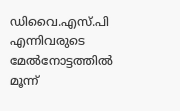ഡിവൈ.എസ്.പി എന്നിവരുടെ മേൽനോട്ടത്തിൽ മൂന്ന്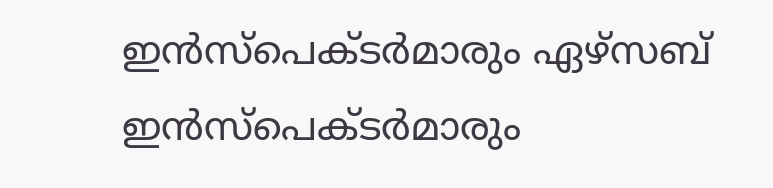ഇൻസ്പെക്ടർമാരും ഏഴ്സബ് ഇൻസ്പെക്ടർമാരും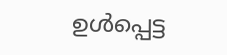ഉൾപ്പെട്ട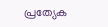പ്രത്യേക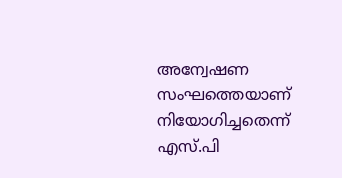അന്വേഷണ സംഘത്തെയാണ് നിയോഗിച്ചതെന്ന് എസ്.പി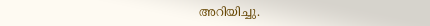അറിയിച്ചു.